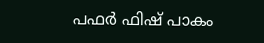പഫര്‍ ഫിഷ് പാകം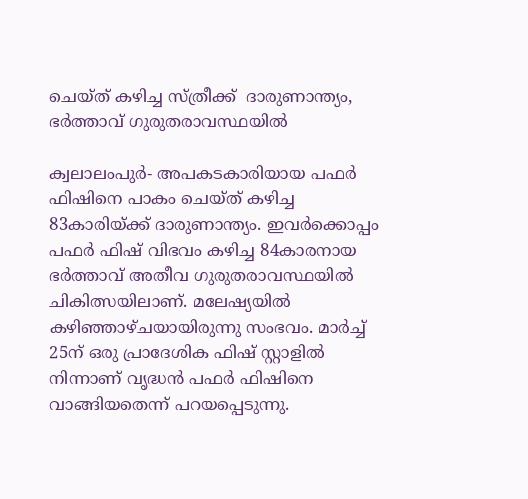ചെയ്ത് കഴിച്ച സ്ത്രീക്ക്  ദാരുണാന്ത്യം, ഭര്‍ത്താവ് ഗുരുതരാവസ്ഥയില്‍

ക്വലാലംപുര്‍- അപകടകാരിയായ പഫര്‍ ഫിഷിനെ പാകം ചെയ്ത് കഴിച്ച 83കാരിയ്ക്ക് ദാരുണാന്ത്യം. ഇവര്‍ക്കൊപ്പം പഫര്‍ ഫിഷ് വിഭവം കഴിച്ച 84കാരനായ ഭര്‍ത്താവ് അതീവ ഗുരുതരാവസ്ഥയില്‍ ചികിത്സയിലാണ്. മലേഷ്യയില്‍ കഴിഞ്ഞാഴ്ചയായിരുന്നു സംഭവം. മാര്‍ച്ച് 25ന് ഒരു പ്രാദേശിക ഫിഷ് സ്റ്റാളില്‍ നിന്നാണ് വൃദ്ധന്‍ പഫര്‍ ഫിഷിനെ വാങ്ങിയതെന്ന് പറയപ്പെടുന്നു.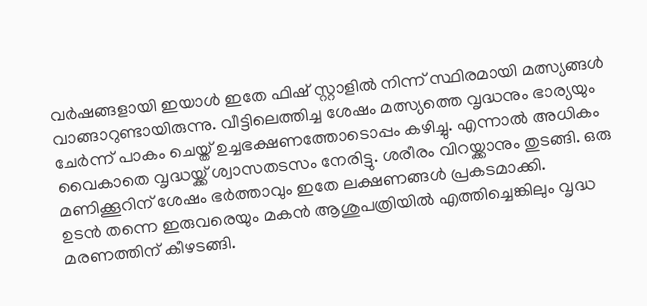വര്‍ഷങ്ങളായി ഇയാള്‍ ഇതേ ഫിഷ് സ്റ്റാളില്‍ നിന്ന് സ്ഥിരമായി മത്സ്യങ്ങള്‍ വാങ്ങാറുണ്ടായിരുന്നു. വീട്ടിലെത്തിച്ച ശേഷം മത്സ്യത്തെ വൃദ്ധനും ഭാര്യയും ചേര്‍ന്ന് പാകം ചെയ്ത് ഉച്ചഭക്ഷണത്തോടൊപ്പം കഴിച്ചു. എന്നാല്‍ അധികം വൈകാതെ വൃദ്ധയ്ക്ക് ശ്വാസതടസം നേരിട്ടു. ശരീരം വിറയ്ക്കാനും തുടങ്ങി. ഒരു മണിക്കൂറിന് ശേഷം ഭര്‍ത്താവും ഇതേ ലക്ഷണങ്ങള്‍ പ്രകടമാക്കി.
ഉടന്‍ തന്നെ ഇരുവരെയും മകന്‍ ആശുപത്രിയില്‍ എത്തിച്ചെങ്കിലും വൃദ്ധ മരണത്തിന് കീഴടങ്ങി.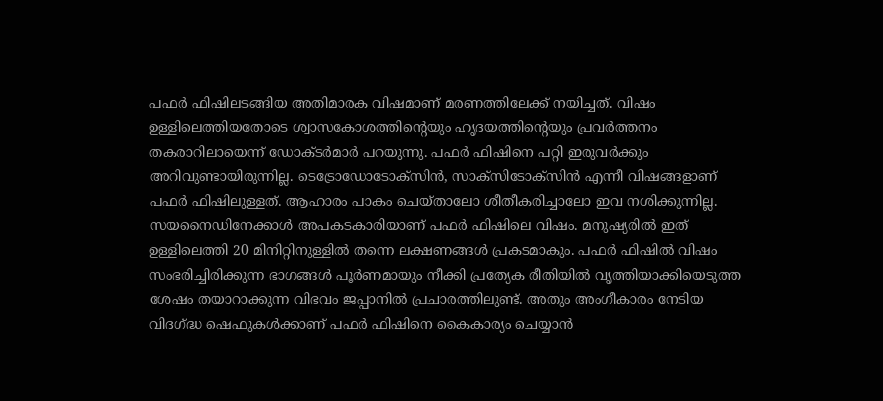പഫര്‍ ഫിഷിലടങ്ങിയ അതിമാരക വിഷമാണ് മരണത്തിലേക്ക് നയിച്ചത്. വിഷം ഉള്ളിലെത്തിയതോടെ ശ്വാസകോശത്തിന്റെയും ഹൃദയത്തിന്റെയും പ്രവര്‍ത്തനം തകരാറിലായെന്ന് ഡോക്ടര്‍മാര്‍ പറയുന്നു. പഫര്‍ ഫിഷിനെ പറ്റി ഇരുവര്‍ക്കും അറിവുണ്ടായിരുന്നില്ല. ടെട്രോഡോടോക്‌സിന്‍, സാക്‌സിടോക്‌സിന്‍ എന്നീ വിഷങ്ങളാണ് പഫര്‍ ഫിഷിലുള്ളത്. ആഹാരം പാകം ചെയ്താലോ ശീതീകരിച്ചാലോ ഇവ നശിക്കുന്നില്ല.
സയനൈഡിനേക്കാള്‍ അപകടകാരിയാണ് പഫര്‍ ഫിഷിലെ വിഷം. മനുഷ്യരില്‍ ഇത് ഉള്ളിലെത്തി 20 മിനിറ്റിനുള്ളില്‍ തന്നെ ലക്ഷണങ്ങള്‍ പ്രകടമാകും. പഫര്‍ ഫിഷില്‍ വിഷം സംഭരിച്ചിരിക്കുന്ന ഭാഗങ്ങള്‍ പൂര്‍ണമായും നീക്കി പ്രത്യേക രീതിയില്‍ വൃത്തിയാക്കിയെടുത്ത ശേഷം തയാറാക്കുന്ന വിഭവം ജപ്പാനില്‍ പ്രചാരത്തിലുണ്ട്. അതും അംഗീകാരം നേടിയ വിദഗ്ദ്ധ ഷെഫുകള്‍ക്കാണ് പഫര്‍ ഫിഷിനെ കൈകാര്യം ചെയ്യാന്‍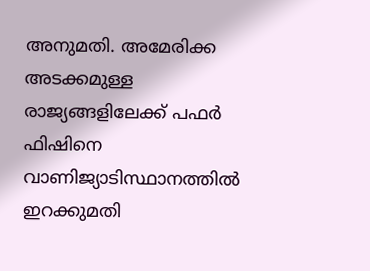അനുമതി. അമേരിക്ക അടക്കമുള്ള രാജ്യങ്ങളിലേക്ക് പഫര്‍ ഫിഷിനെ വാണിജ്യാടിസ്ഥാനത്തില്‍ ഇറക്കുമതി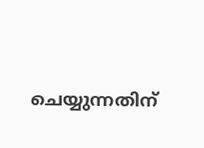ചെയ്യുന്നതിന്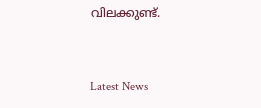വിലക്കുണ്ട്.


Latest News